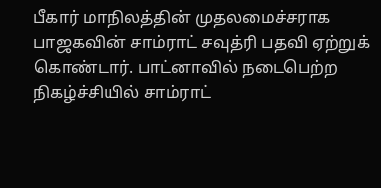பீகார் மாநிலத்தின் முதலமைச்சராக பாஜகவின் சாம்ராட் சவுத்ரி பதவி ஏற்றுக் கொண்டார். பாட்னாவில் நடைபெற்ற நிகழ்ச்சியில் சாம்ராட்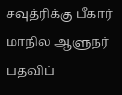சவுத்ரிக்கு பீகார் மாநில ஆளுநர் பதவிப்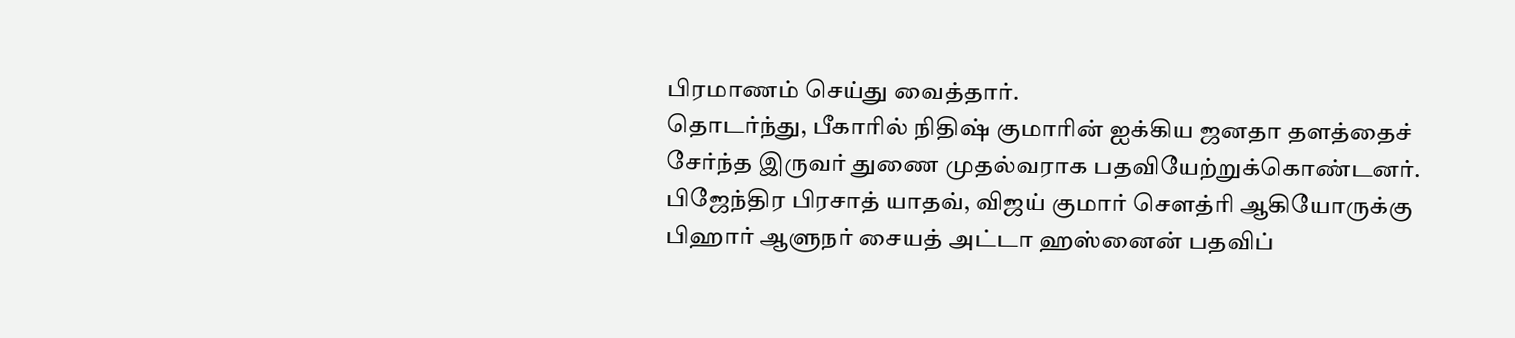பிரமாணம் செய்து வைத்தார்.
தொடர்ந்து, பீகாரில் நிதிஷ் குமாரின் ஐக்கிய ஜனதா தளத்தைச் சேர்ந்த இருவர் துணை முதல்வராக பதவியேற்றுக்கொண்டனர்.
பிஜேந்திர பிரசாத் யாதவ், விஜய் குமார் சௌத்ரி ஆகியோருக்கு பிஹார் ஆளுநர் சையத் அட்டா ஹஸ்னைன் பதவிப்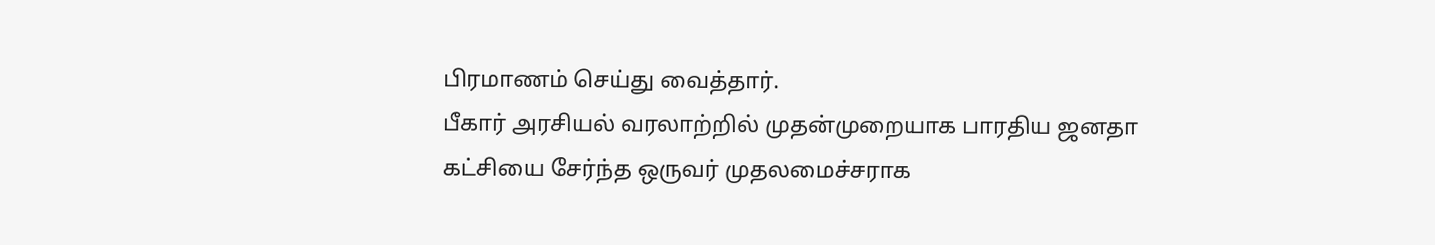பிரமாணம் செய்து வைத்தார்.
பீகார் அரசியல் வரலாற்றில் முதன்முறையாக பாரதிய ஜனதா கட்சியை சேர்ந்த ஒருவர் முதலமைச்சராக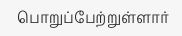பொறுப்பேற்றுள்ளார்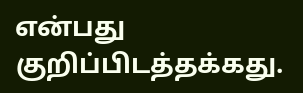என்பது குறிப்பிடத்தக்கது.